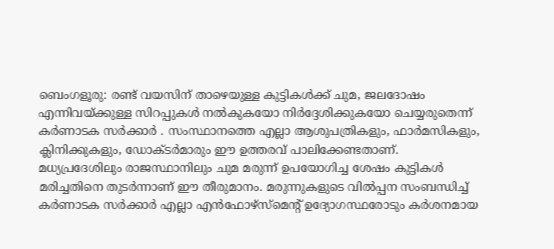ബെംഗളൂരു: രണ്ട് വയസിന് താഴെയുള്ള കുട്ടികൾക്ക് ചുമ, ജലദോഷം എന്നിവയ്ക്കുള്ള സിറപ്പുകൾ നൽകുകയോ നിർദ്ദേശിക്കുകയോ ചെയ്യരുതെന്ന് കർണാടക സർക്കാർ . സംസ്ഥാനത്തെ എല്ലാ ആശുപത്രികളും, ഫാർമസികളും, ക്ലിനിക്കുകളും, ഡോക്ടർമാരും ഈ ഉത്തരവ് പാലിക്കേണ്ടതാണ്.
മധ്യപ്രദേശിലും രാജസ്ഥാനിലും ചുമ മരുന്ന് ഉപയോഗിച്ച ശേഷം കുട്ടികൾ മരിച്ചതിനെ തുടർന്നാണ് ഈ തീരുമാനം. മരുന്നുകളുടെ വിൽപ്പന സംബന്ധിച്ച് കർണാടക സർക്കാർ എല്ലാ എൻഫോഴ്സ്മെന്റ് ഉദ്യോഗസ്ഥരോടും കർശനമായ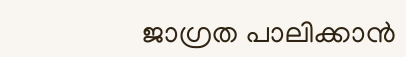ജാഗ്രത പാലിക്കാൻ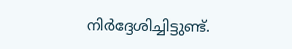നിർദ്ദേശിച്ചിട്ടുണ്ട്.